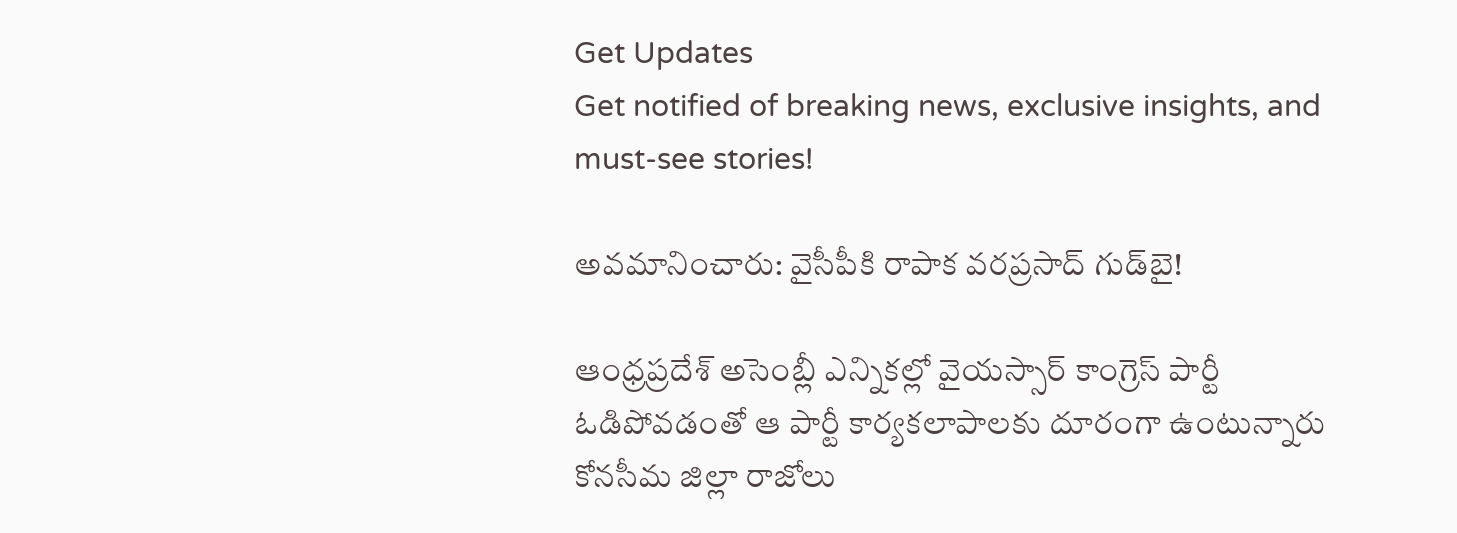Get Updates
Get notified of breaking news, exclusive insights, and must-see stories!

అవమానించారు: వైసీపీకి రాపాక వరప్రసాద్ గుడ్‌బై!

ఆంధ్రప్రదేశ్ అసెంబ్లీ ఎన్నికల్లో వైయస్సార్ కాంగ్రెస్ పార్టీ ఓడిపోవడంతో ఆ పార్టీ కార్యకలాపాలకు దూరంగా ఉంటున్నారు కోనసీమ జిల్లా రాజోలు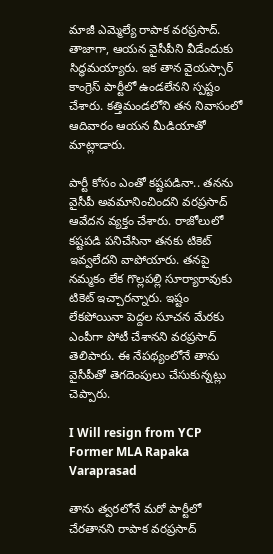మాజీ ఎమ్మెల్యే రాపాక వరప్రసాద్. తాజాగా, ఆయన వైసీపీని వీడేందుకు సిద్ధమయ్యారు. ఇక తాన వైయస్సార్ కాంగ్రెస్ పార్టీలో ఉండలేనని స్పష్టం చేశారు. కత్తిమండలోని తన నివాసంలో ఆదివారం ఆయన మీడియాతో మాట్లాడారు.

పార్టీ కోసం ఎంతో కష్టపడినా.. తనను వైసీపీ అవమానించిందని వరప్రసాద్ ఆవేదన వ్యక్తం చేశారు. రాజోలులో కష్టపడి పనిచేసినా తనకు టికెట్ ఇవ్వలేదని వాపోయారు. తనపై నమ్మకం లేక గొల్లపల్లి సూర్యారావుకు టికెట్ ఇచ్చారన్నారు. ఇష్టం లేకపోయినా పెద్దల సూచన మేరకు ఎంపీగా పోటీ చేశానని వరప్రసాద్ తెలిపారు. ఈ నేపథ్యంలోనే తాను వైసీపీతో తెగదెంపులు చేసుకున్నట్లు చెప్పారు.

I Will resign from YCP Former MLA Rapaka Varaprasad

తాను త్వరలోనే మరో పార్టీలో చేరతానని రాపాక వరప్రసాద్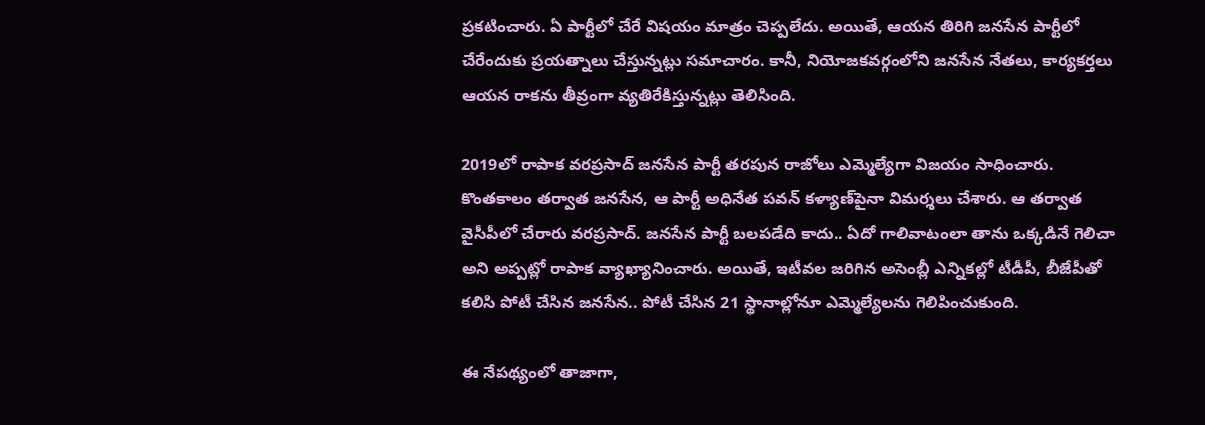ప్రకటించారు. ఏ పార్టీలో చేరే విషయం మాత్రం చెప్పలేదు. అయితే, ఆయన తిరిగి జనసేన పార్టీలో చేరేందుకు ప్రయత్నాలు చేస్తున్నట్లు సమాచారం. కానీ, నియోజకవర్గంలోని జనసేన నేతలు, కార్యకర్తలు ఆయన రాకను తీవ్రంగా వ్యతిరేకిస్తున్నట్లు తెలిసింది.

2019లో రాపాక వరప్రసాద్ జనసేన పార్టీ తరపున రాజోలు ఎమ్మెల్యేగా విజయం సాధించారు. కొంతకాలం తర్వాత జనసేన, ఆ పార్టీ అధినేత పవన్ కళ్యాణ్‌పైనా విమర్శలు చేశారు. ఆ తర్వాత వైసీపీలో చేరారు వరప్రసాద్. జనసేన పార్టీ బలపడేది కాదు.. ఏదో గాలివాటంలా తాను ఒక్కడినే గెలిచా అని అప్పట్లో రాపాక వ్యాఖ్యానించారు. అయితే, ఇటీవల జరిగిన అసెంబ్లీ ఎన్నికల్లో టీడీపీ, బీజేపీతో కలిసి పోటీ చేసిన జనసేన.. పోటీ చేసిన 21 స్థానాల్లోనూ ఎమ్మెల్యేలను గెలిపించుకుంది.

ఈ నేపథ్యంలో తాజాగా,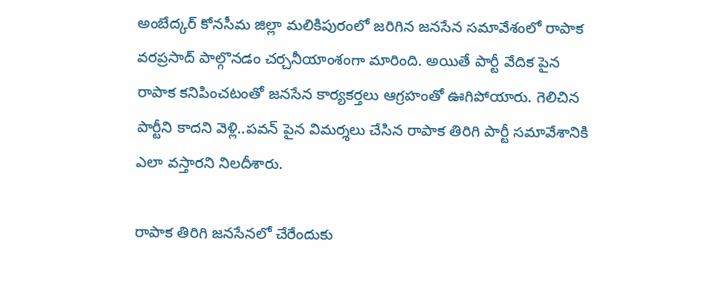అంబేద్కర్ కోనసీమ జిల్లా మలికిపురంలో జరిగిన జనసేన సమావేశంలో రాపాక వరప్రసాద్ పాల్గొనడం చర్చనీయాంశంగా మారింది. అయితే పార్టీ వేదిక పైన రాపాక కనిపించటంతో జనసేన కార్యకర్తలు ఆగ్రహంతో ఊగిపోయారు. గెలిచిన పార్టీని కాదని వెళ్లి..పవన్ పైన విమర్శలు చేసిన రాపాక తిరిగి పార్టీ సమావేశానికి ఎలా వస్తారని నిలదీశారు.

రాపాక తిరిగి జనసేనలో చేరేందుకు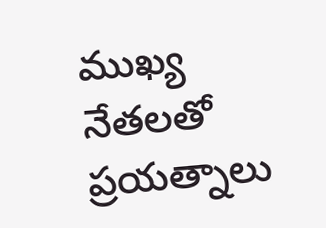ముఖ్య నేతలతో ప్రయత్నాలు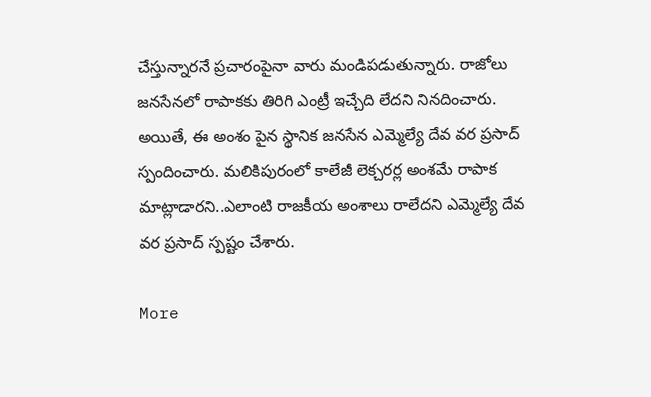చేస్తున్నారనే ప్రచారంపైనా వారు మండిపడుతున్నారు. రాజోలు జనసేనలో రాపాకకు తిరిగి ఎంట్రీ ఇచ్చేది లేదని నినదించారు. అయితే, ఈ అంశం పైన స్థానిక జనసేన ఎమ్మెల్యే దేవ వర ప్రసాద్ స్పందించారు. మలికిపురంలో కాలేజీ లెక్చరర్ల అంశమే రాపాక మాట్లాడారని..ఎలాంటి రాజకీయ అంశాలు రాలేదని ఎమ్మెల్యే దేవ వర ప్రసాద్ స్పష్టం చేశారు.

More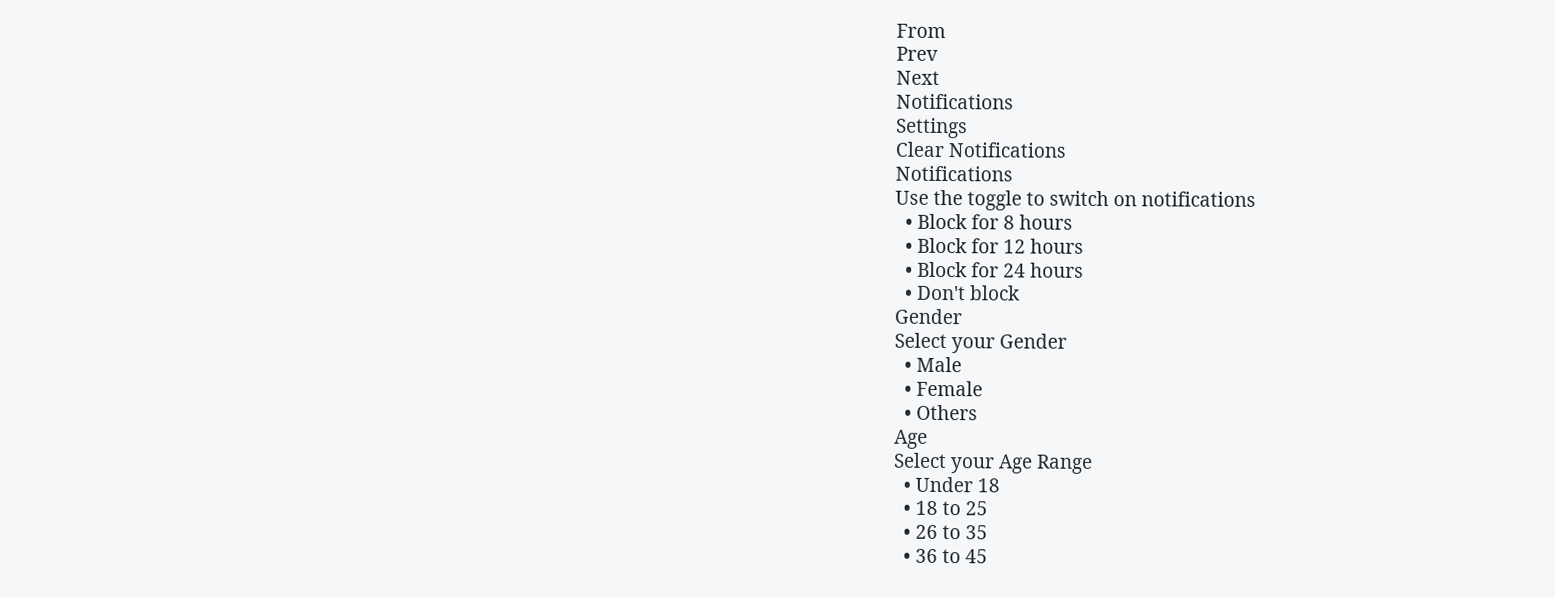From
Prev
Next
Notifications
Settings
Clear Notifications
Notifications
Use the toggle to switch on notifications
  • Block for 8 hours
  • Block for 12 hours
  • Block for 24 hours
  • Don't block
Gender
Select your Gender
  • Male
  • Female
  • Others
Age
Select your Age Range
  • Under 18
  • 18 to 25
  • 26 to 35
  • 36 to 45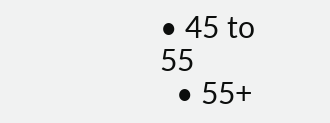• 45 to 55
  • 55+